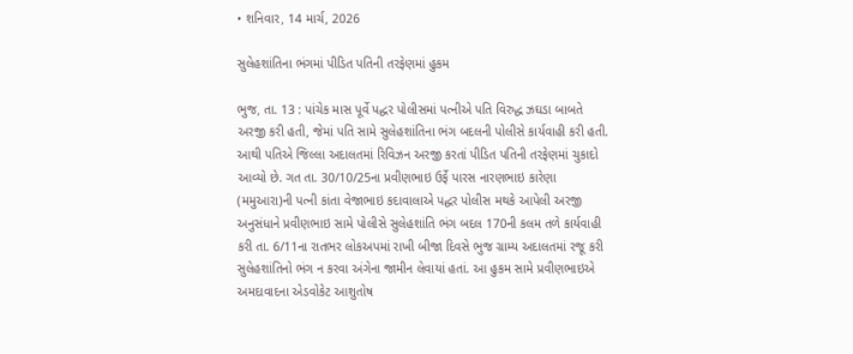• શનિવાર, 14 માર્ચ, 2026

સુલેહશાંતિના ભંગમાં પીડિત પતિની તરફેણમાં હુકમ

ભુજ, તા. 13 : પાંચેક માસ પૂર્વે પદ્ધર પોલીસમાં પત્નીએ પતિ વિરુદ્ધ ઝઘડા બાબતે અરજી કરી હતી, જેમાં પતિ સામે સુલેહશાંતિના ભંગ બદલની પોલીસે કાર્યવાહી કરી હતી. આથી પતિએ જિલ્લા અદાલતમાં રિવિઝન અરજી કરતાં પીડિત પતિની તરફેણમાં ચુકાદો  આવ્યો છે. ગત તા. 30/10/25ના પ્રવીણભાઇ ઉર્ફે પારસ નારણભાઇ કારેણા (મમુઆરા)ની પત્ની કાંતા વેજાભાઇ કદાવાલાએ પદ્ધર પોલીસ મથકે આપેલી અરજી અનુસંધાને પ્રવીણભાઇ સામે પોલીસે સુલેહશાંતિ ભંગ બદલ 170ની કલમ તળે કાર્યવાહી કરી તા. 6/11ના રાતભર લોકઅપમાં રાખી બીજા દિવસે ભુજ ગ્રામ્ય અદાલતમાં રજૂ કરી સુલેહશાંતિનો ભંગ ન કરવા અંગેના જામીન લેવાયાં હતાં. આ હુકમ સામે પ્રવીણભાઇએ અમદાવાદના એડવોકેટ આશુતોષ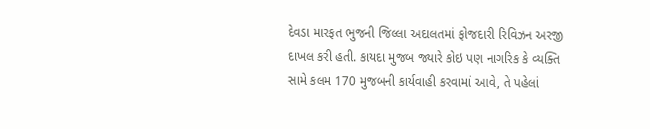દેવડા મારફત ભુજની જિલ્લા અદાલતમાં ફોજદારી રિવિઝન અરજી દાખલ કરી હતી. કાયદા મુજબ જ્યારે કોઇ પણ નાગરિક કે વ્યક્તિ સામે કલમ 170 મુજબની કાર્યવાહી કરવામાં આવે, તે પહેલાં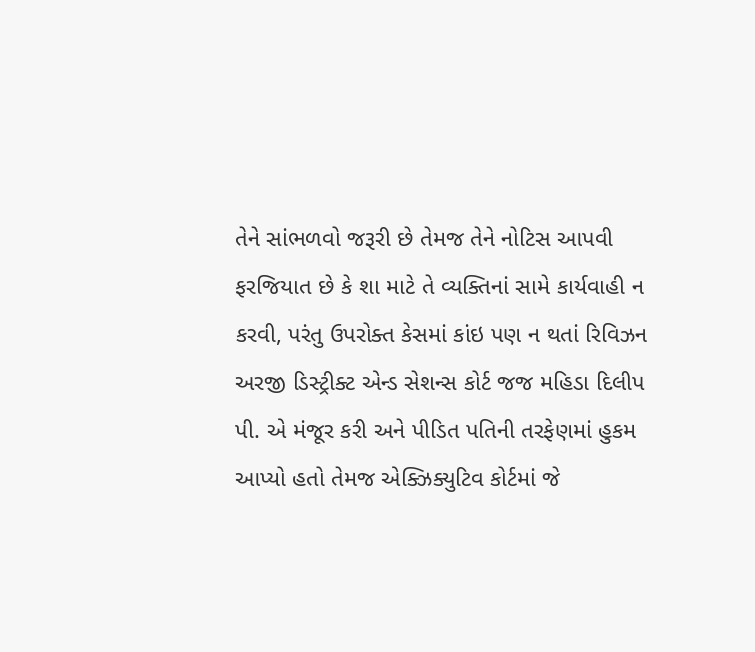તેને સાંભળવો જરૂરી છે તેમજ તેને નોટિસ આપવી ફરજિયાત છે કે શા માટે તે વ્યક્તિનાં સામે કાર્યવાહી ન કરવી, પરંતુ ઉપરોક્ત કેસમાં કાંઇ પણ ન થતાં રિવિઝન અરજી ડિસ્ટ્રીક્ટ એન્ડ સેશન્સ કોર્ટ જજ મહિડા દિલીપ પી. એ મંજૂર કરી અને પીડિત પતિની તરફેણમાં હુકમ આપ્યો હતો તેમજ એક્ઝિક્યુટિવ કોર્ટમાં જે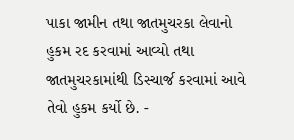પાકા જામીન તથા જાતમુચરકા લેવાનો હુકમ રદ કરવામાં આવ્યો તથા જાતમુચરકામાંથી ડિસ્ચાર્જ કરવામાં આવે તેવો હુકમ કર્યો છે. -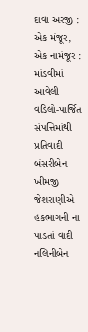દાવા અરજી : એક મંજૂર, એક નામંજૂર : માંડવીમાં આવેલી વડિલો-પાર્જિત સંપત્તિમાંથી પ્રતિવાદી બંસરીબેન ખીમજી જેશરાણીએ હકભાગની ના પાડતાં વાદી નલિનીબેન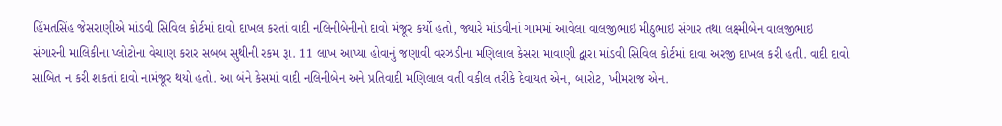હિંમતસિંહ જેસરાણીએ માંડવી સિવિલ કોર્ટમાં દાવો દાખલ કરતાં વાદી નલિનીબેનીનો દાવો મંજૂર કર્યો હતો, જ્યારે માંડવીનાં ગામમાં આવેલા વાલજીભાઇ મીઠુભાઇ સંગાર તથા લક્ષ્મીબેન વાલજીભાઇ સંગારની માલિકીના પ્લોટોના વેચાણ કરાર સબબ સુથીની રકમ રૂા. 11 લાખ આપ્યા હોવાનું જણાવી વરઝડીના મણિલાલ કેસરા માવાણી દ્વારા માંડવી સિવિલ કોર્ટમાં દાવા અરજી દાખલ કરી હતી. વાદી દાવો સાબિત ન કરી શકતાં દાવો નામંજૂર થયો હતો. આ બંને કેસમાં વાદી નલિનીબેન અને પ્રતિવાદી મણિલાલ વતી વકીલ તરીકે દેવાયત એન, બારોટ, ખીમરાજ એન.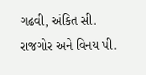ગઢવી, અંકિત સી. રાજગોર અને વિનય પી.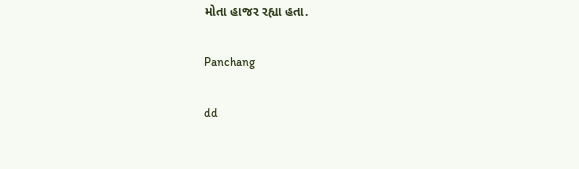મોતા હાજર રહ્યા હતા.

Panchang

dd